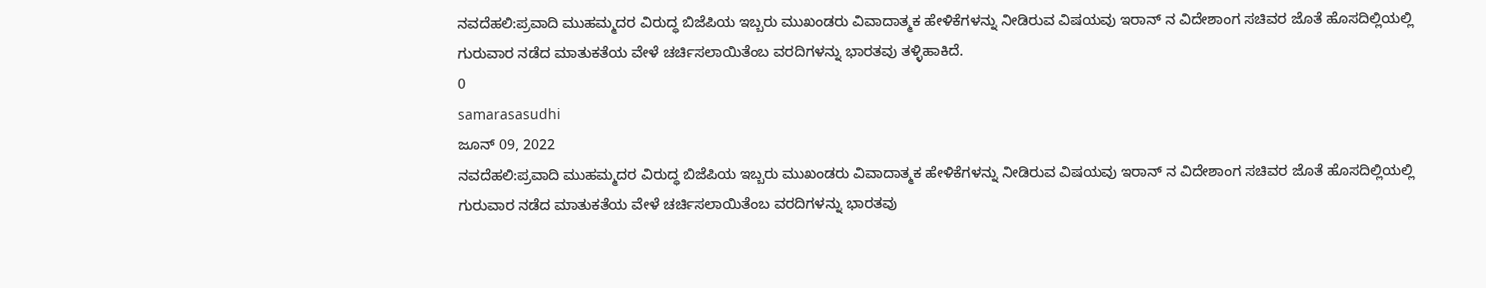ನವದೆಹಲಿ:ಪ್ರವಾದಿ ಮುಹಮ್ಮದರ ವಿರುದ್ಧ ಬಿಜೆಪಿಯ ಇಬ್ಬರು ಮುಖಂಡರು ವಿವಾದಾತ್ಮಕ ಹೇಳಿಕೆಗಳನ್ನು ನೀಡಿರುವ ವಿಷಯವು ಇರಾನ್ ನ ವಿದೇಶಾಂಗ ಸಚಿವರ ಜೊತೆ ಹೊಸದಿಲ್ಲಿಯಲ್ಲಿ ಗುರುವಾರ ನಡೆದ ಮಾತುಕತೆಯ ವೇಳೆ ಚರ್ಚಿಸಲಾಯಿತೆಂಬ ವರದಿಗಳನ್ನು ಭಾರತವು ತಳ್ಳಿಹಾಕಿದೆ.
0
samarasasudhi
ಜೂನ್ 09, 2022
ನವದೆಹಲಿ:ಪ್ರವಾದಿ ಮುಹಮ್ಮದರ ವಿರುದ್ಧ ಬಿಜೆಪಿಯ ಇಬ್ಬರು ಮುಖಂಡರು ವಿವಾದಾತ್ಮಕ ಹೇಳಿಕೆಗಳನ್ನು ನೀಡಿರುವ ವಿಷಯವು ಇರಾನ್ ನ ವಿದೇಶಾಂಗ ಸಚಿವರ ಜೊತೆ ಹೊಸದಿಲ್ಲಿಯಲ್ಲಿ ಗುರುವಾರ ನಡೆದ ಮಾತುಕತೆಯ ವೇಳೆ ಚರ್ಚಿಸಲಾಯಿತೆಂಬ ವರದಿಗಳನ್ನು ಭಾರತವು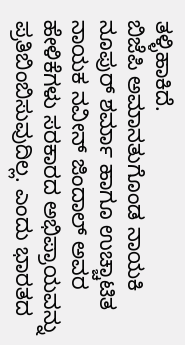ತಳ್ಳಿಹಾಕಿದೆ.
ಬಿಜೆಪಿ ಅಮಾನತುಗೊಂಡ ನಾಯಕಿ ನೂಪುರ್ ಶರ್ಮಾ ಹಾಗೂ ಉಚ್ಚಾಟಿತ ನಾಯಕ ನವೀನ್ ಜಿಂದಾಲ್ ಅವರ ಹೇಳಿಕೆಗಳು ಸರಕಾರದ ಅಭಿಪ್ರಾಯವನ್ನು ಪ್ರತಿಬಿಂಬಿಸುವುದಿಲ್ಲ. ಎಂದು ಭಾರತದ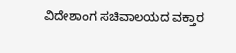ವಿದೇಶಾಂಗ ಸಚಿವಾಲಯದ ವಕ್ತಾರ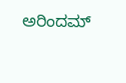ಅರಿಂದಮ್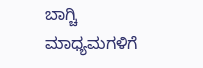ಬಾಗ್ಚಿ ಮಾಧ್ಯಮಗಳಿಗೆ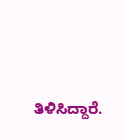ತಿಳಿಸಿದ್ದಾರೆ.